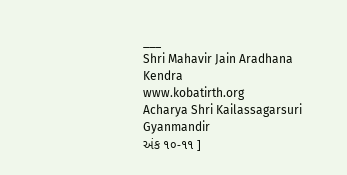___
Shri Mahavir Jain Aradhana Kendra
www.kobatirth.org
Acharya Shri Kailassagarsuri Gyanmandir
અંક ૧૦-૧૧ ]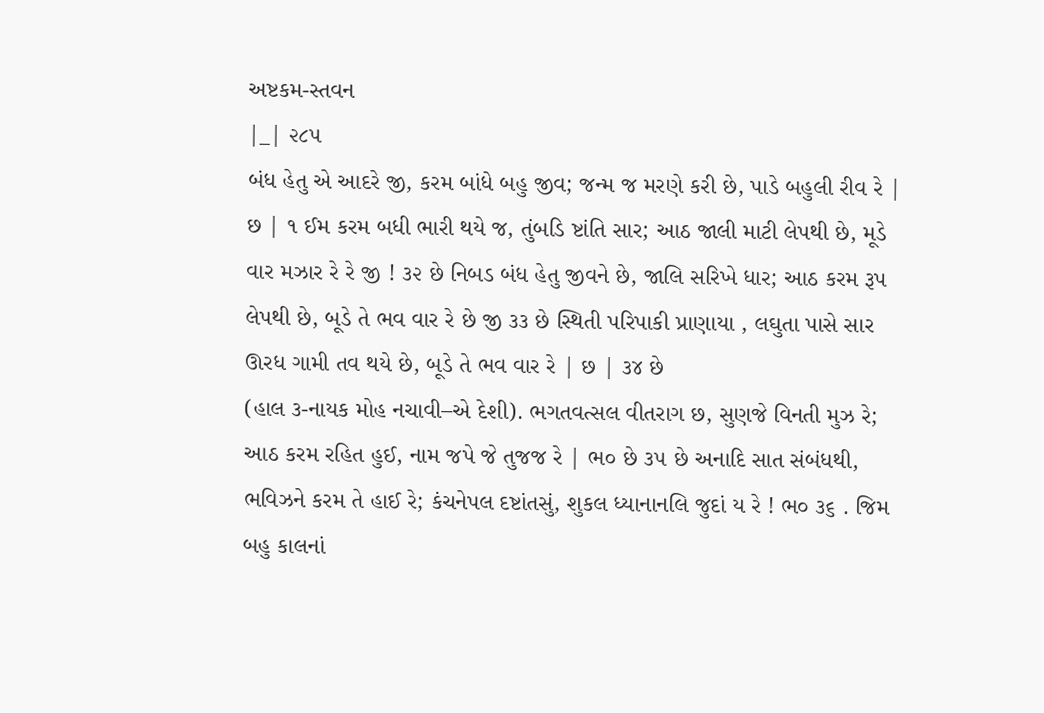અષ્ટકમ-સ્તવન
|_| ૨૮૫
બંધ હેતુ એ આદરે જી, કરમ બાંધે બહુ જીવ; જન્મ જ મરણે કરી છે, પાડે બહુલી રીવ રે | છ | ૧ ઈમ કરમ બધી ભારી થયે જ, તુંબડિ ષ્ટાંતિ સાર; આઠ જાલી માટી લેપથી છે, મૂડે વાર મઝાર રે રે જી ! ૩૨ છે નિબડ બંધ હેતુ જીવને છે, જાલિ સરિખે ધાર; આઠ કરમ રૂપ લેપથી છે, બૂડે તે ભવ વાર રે છે જી ૩૩ છે સ્થિતી પરિપાકી પ્રાણાયા , લઘુતા પાસે સાર ઊરધ ગામી તવ થયે છે, બૂડે તે ભવ વાર રે | છ | ૩૪ છે
(હાલ ૩-નાયક મોહ નચાવી–એ દેશી). ભગતવત્સલ વીતરાગ છ, સુણજે વિનતી મુઝ રે; આઠ કરમ રહિત હુઈ, નામ જપે જે તુજજ રે | ભ૦ છે ૩૫ છે અનાદિ સાત સંબંધથી, ભવિઝને કરમ તે હાઈ રે; કંચનેપલ દષ્ટાંતસું, શુકલ ધ્યાનાનલિ જુદાં ય રે ! ભ૦ ૩૬ . જિમ બહુ કાલનાં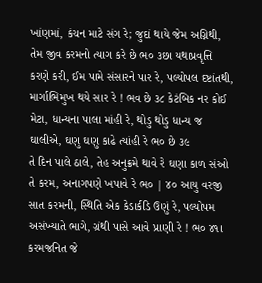ખાંણમાં, કંચન માટે સંગ રે; જુદાં થાયે જેમ અગ્નિથી, તેમ જીવ કરમનો ત્યાગ કરે છે ભ૦ ૩છા યથાપ્રવૃત્તિ કરણે કરી, ઈમ પામે સંસારને પાર રે, પલ્યોપલ દષ્ટાંતથી, માર્ગાભિમુખ થયે સાર રે ! ભવ છે ૩૮ કેટંબિક નર કોઈ મેટા, ધાન્યના પાલા માંહી રે, થોડુ થોડુ ધાન્ય જ ઘાલીએ, ઘણુ ઘણુ કાઢે ત્યાંહી રે ભ૦ છે ૩૯
તે દિન પાલે ઠાલે, તેહ અનુક્રમે થાવે રે ઘણા કાળ સંઓ તે કરમ, અનાગપણે ખપાવે રે ભ૦ | ૪૦ આયુ વરજી સાત કરમની, સ્થિતિ એક કેડાર્કડિ ઉણું રે, પલ્યોપમ અસંખ્યાતે ભાગે, ગ્રંથી પાસે આવે પ્રાણી રે ! ભ૦ ૪૧ા કરમજનિત જે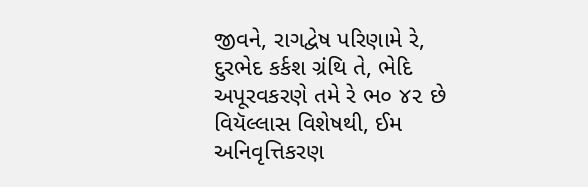જીવને, રાગદ્વેષ પરિણામે રે, દુરભેદ કર્કશ ગ્રંથિ તે, ભેદિ અપૂરવકરણે તમે રે ભ૦ ૪૨ છે વિયૅલ્લાસ વિશેષથી, ઈમ અનિવૃત્તિકરણ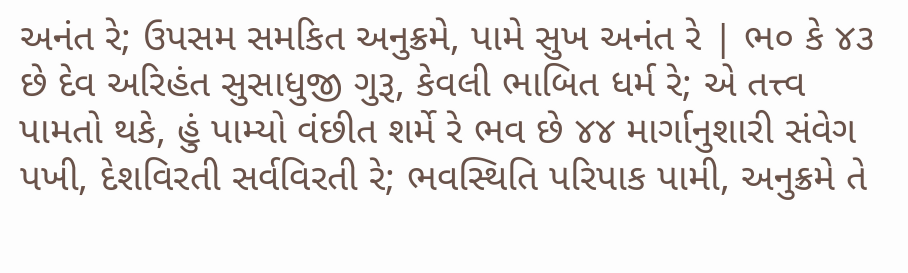અનંત રે; ઉપસમ સમકિત અનુક્રમે, પામે સુખ અનંત રે | ભ૦ કે ૪૩ છે દેવ અરિહંત સુસાધુજી ગુરૂ, કેવલી ભાબિત ધર્મ રે; એ તત્ત્વ પામતો થકે, હું પામ્યો વંછીત શર્મે રે ભવ છે ૪૪ માર્ગાનુશારી સંવેગ પખી, દેશવિરતી સર્વવિરતી રે; ભવસ્થિતિ પરિપાક પામી, અનુક્રમે તે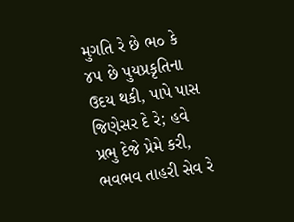મુગતિ રે છે ભ૦ કે ૪૫ છે પુયપ્રકૃતિના ઉદય થકી, પાપે પાસ જિણેસર દે રે; હવે પ્રભુ દેજે પ્રેમે કરી, ભવભવ તાહરી સેવ રે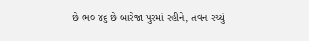છે ભ૦ ૪૬ છે બારેજા પુરમાં રહીને, તવન રચ્યું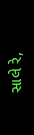સાલે રે,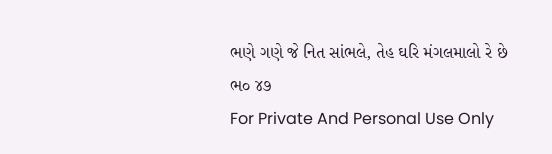ભણે ગણે જે નિત સાંભલે, તેહ ઘરિ મંગલમાલો રે છે ભ૦ ૪૭
For Private And Personal Use Only